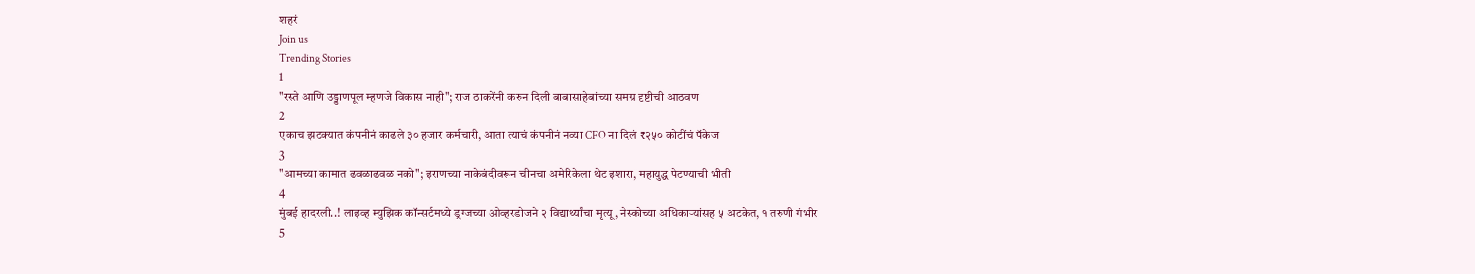शहरं
Join us
Trending Stories
1
"रस्ते आणि उड्डाणपूल म्हणजे विकास नाही"; राज ठाकरेंनी करुन दिली बाबासाहेबांच्या समग्र दृष्टीची आठवण
2
एकाच झटक्यात कंपनीनं काढले ३० हजार कर्मचारी, आता त्याचं कंपनीनं नव्या CFO ना दिलं ₹२५० कोटींचं पॅकेज
3
"आमच्या कामात ढवळाढवळ नको"; इराणच्या नाकेबंदीवरून चीनचा अमेरिकेला थेट इशारा, महायुद्ध पेटण्याची भीती
4
मुंबई हादरली..! लाइव्ह म्युझिक कॉन्सर्टमध्ये ड्रग्जच्या ओव्हरडोजने २ विद्यार्थ्यांचा मृत्यू, नेस्कोच्या अधिकाऱ्यांसह ५ अटकेत, १ तरुणी गंभीर
5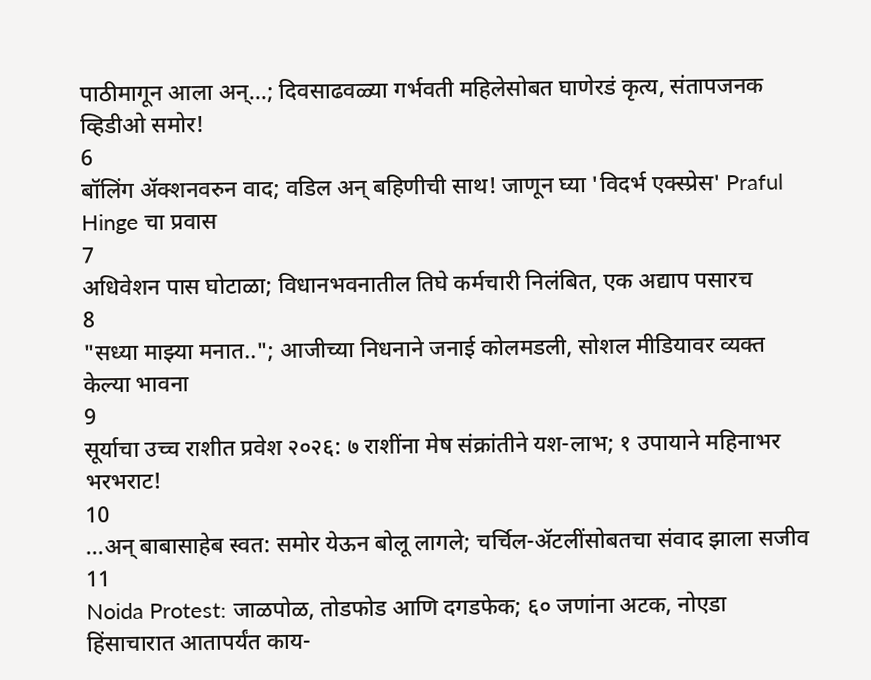पाठीमागून आला अन्...; दिवसाढवळ्या गर्भवती महिलेसोबत घाणेरडं कृत्य, संतापजनक व्हिडीओ समोर!
6
बॉलिंग ॲक्शनवरुन वाद; वडिल अन् बहिणीची साथ! जाणून घ्या 'विदर्भ एक्स्प्रेस' Praful Hinge चा प्रवास
7
अधिवेशन पास घोटाळा; विधानभवनातील तिघे कर्मचारी निलंबित, एक अद्याप पसारच
8
"सध्या माझ्या मनात.."; आजीच्या निधनाने जनाई कोलमडली, सोशल मीडियावर व्यक्त केल्या भावना
9
सूर्याचा उच्च राशीत प्रवेश २०२६: ७ राशींना मेष संक्रांतीने यश-लाभ; १ उपायाने महिनाभर भरभराट!
10
...अन् बाबासाहेब स्वत: समोर येऊन बोलू लागले; चर्चिल-ॲटलींसोबतचा संवाद झाला सजीव
11
Noida Protest: जाळपोळ, तोडफोड आणि दगडफेक; ६० जणांना अटक, नोएडा हिंसाचारात आतापर्यंत काय-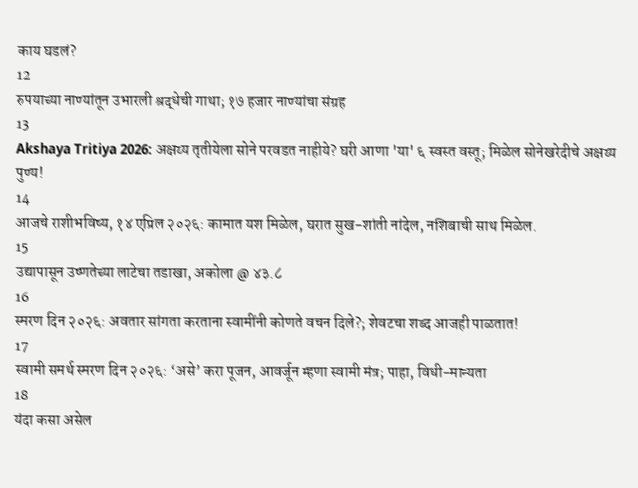काय घडलं?
12
रुपयाच्या नाण्यांतून उभारली श्रद्धेची गाथा; १७ हजार नाण्यांचा संग्रह
13
Akshaya Tritiya 2026: अक्षय्य तृतीयेला सोने परवडत नाहीये? घरी आणा 'या' ६ स्वस्त वस्तू; मिळेल सोनेखरेदीचे अक्षय्य पुण्य!
14
आजचे राशीभविष्य, १४ एप्रिल २०२६: कामात यश मिळेल, घरात सुख-शांती नांदेल, नशिबाची साथ मिळेल.
15
उद्यापासून उष्णतेच्या लाटेचा तडाखा, अकोला @ ४३.८
16
स्मरण दिन २०२६: अवतार सांगता करताना स्वामींनी कोणते वचन दिले?; शेवटचा शब्द आजही पाळतात!
17
स्वामी समर्थ स्मरण दिन २०२६: ‘असे’ करा पूजन, आवर्जून म्हणा स्वामी मंत्र; पाहा, विधी-मान्यता
18
यंदा कसा असेल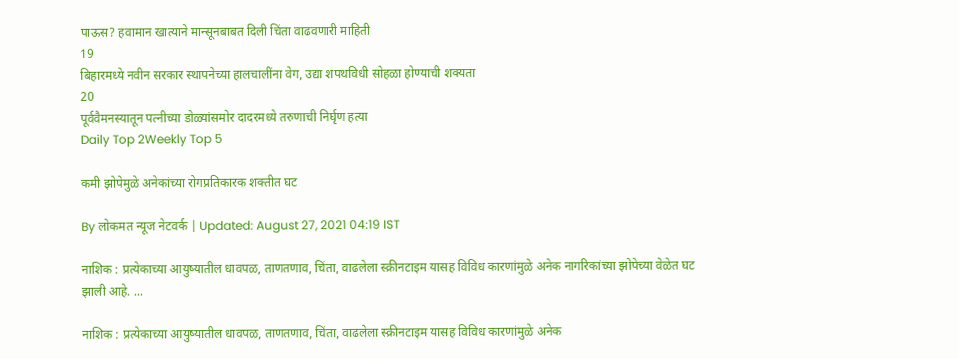पाऊस? हवामान खात्याने मान्सूनबाबत दिली चिंता वाढवणारी माहिती
19
बिहारमध्ये नवीन सरकार स्थापनेच्या हालचालींना वेग, उद्या शपथविधी सोहळा होण्याची शक्यता
20
पूर्ववैमनस्यातून पत्नीच्या डोळ्यांसमोर दादरमध्ये तरुणाची निर्घृण हत्या
Daily Top 2Weekly Top 5

कमी झोपेमुळे अनेकांच्या रोगप्रतिकारक शक्तीत घट

By लोकमत न्यूज नेटवर्क | Updated: August 27, 2021 04:19 IST

नाशिक : प्रत्येकाच्या आयुष्यातील धावपळ, ताणतणाव, चिंता, वाढलेला स्क्रीनटाइम यासह विविध कारणांमुळे अनेक नागरिकांच्या झोपेच्या वेळेत घट झाली आहे. ...

नाशिक : प्रत्येकाच्या आयुष्यातील धावपळ, ताणतणाव, चिंता, वाढलेला स्क्रीनटाइम यासह विविध कारणांमुळे अनेक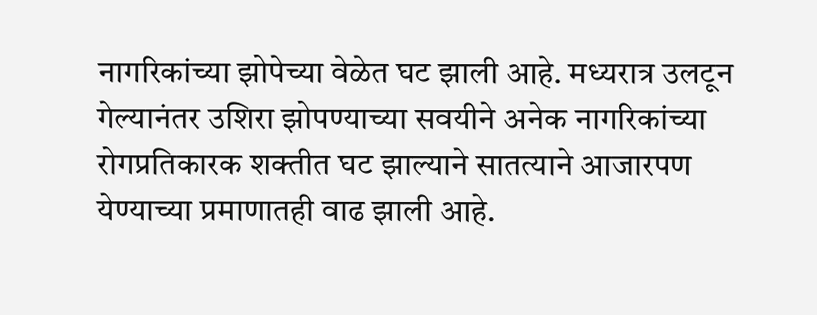नागरिकांच्या झोपेच्या वेळेत घट झाली आहे. मध्यरात्र उलटून गेल्यानंतर उशिरा झोपण्याच्या सवयीने अनेक नागरिकांच्या रोगप्रतिकारक शक्तीत घट झाल्याने सातत्याने आजारपण येण्याच्या प्रमाणातही वाढ झाली आहे.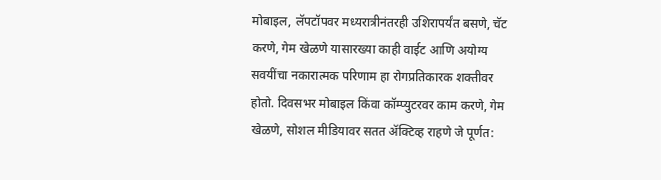मोबाइल, लॅपटॉपवर मध्यरात्रीनंतरही उशिरापर्यंत बसणे, चॅट करणे, गेम खेळणे यासारख्या काही वाईट आणि अयोग्य सवयींचा नकारात्मक परिणाम हा रोगप्रतिकारक शक्तीवर होतो. दिवसभर मोबाइल किंवा कॉम्प्युटरवर काम करणे, गेम खेळणे, सोशल मीडियावर सतत ॲक्टिव्ह राहणे जे पूर्णत: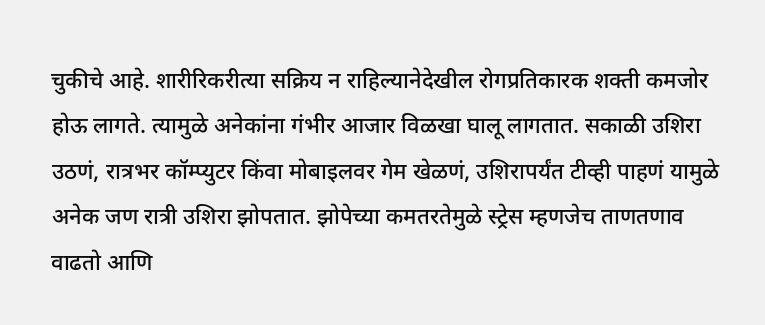चुकीचे आहे. शारीरिकरीत्या सक्रिय न राहिल्यानेदेखील रोगप्रतिकारक शक्ती कमजोर होऊ लागते. त्यामुळे अनेकांना गंभीर आजार विळखा घालू लागतात. सकाळी उशिरा उठणं, रात्रभर कॉम्प्युटर किंवा मोबाइलवर गेम खेळणं, उशिरापर्यंत टीव्ही पाहणं यामुळे अनेक जण रात्री उशिरा झोपतात. झोपेच्या कमतरतेमुळे स्ट्रेस म्हणजेच ताणतणाव वाढतो आणि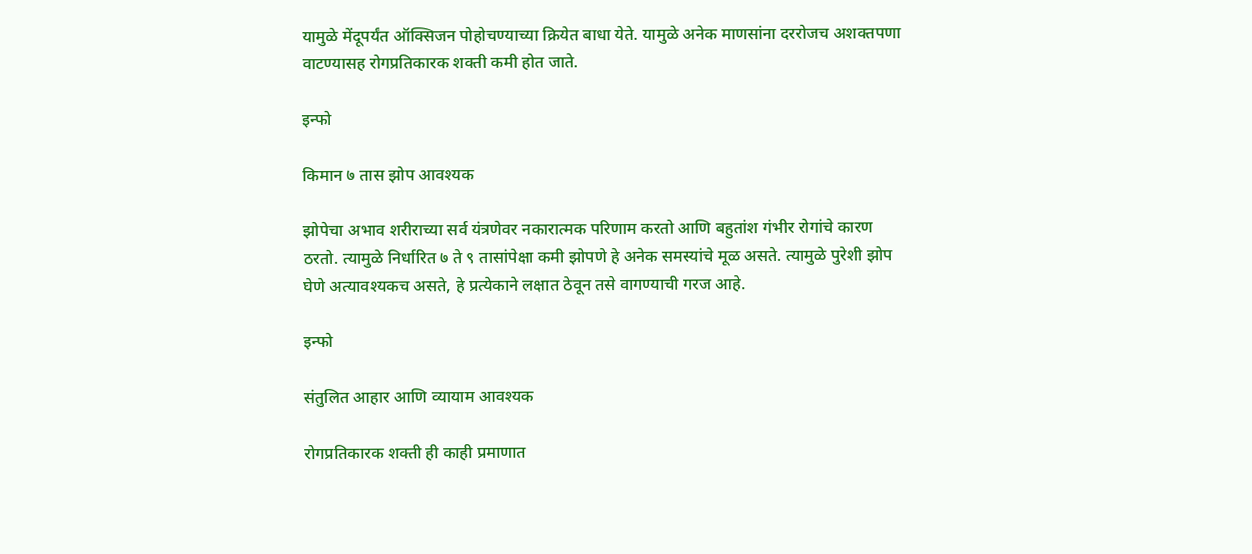यामुळे मेंदूपर्यंत ऑक्सिजन पोहोचण्याच्या क्रियेत बाधा येते. यामुळे अनेक माणसांना दररोजच अशक्तपणा वाटण्यासह रोगप्रतिकारक शक्ती कमी होत जाते.

इन्फो

किमान ७ तास झोप आवश्यक

झोपेचा अभाव शरीराच्या सर्व यंत्रणेवर नकारात्मक परिणाम करतो आणि बहुतांश गंभीर रोगांचे कारण ठरतो. त्यामुळे निर्धारित ७ ते ९ तासांपेक्षा कमी झोपणे हे अनेक समस्यांचे मूळ असते. त्यामुळे पुरेशी झोप घेणे अत्यावश्यकच असते, हे प्रत्येकाने लक्षात ठेवून तसे वागण्याची गरज आहे.

इन्फो

संतुलित आहार आणि व्यायाम आवश्यक

रोगप्रतिकारक शक्ती ही काही प्रमाणात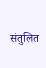संतुलित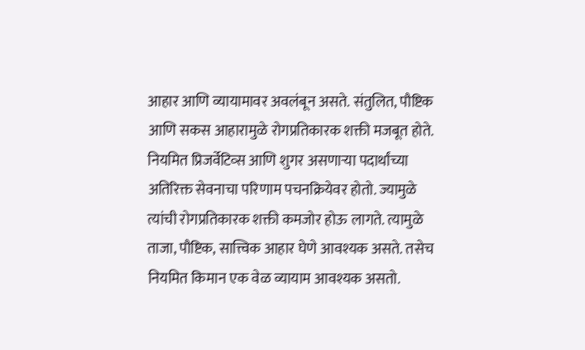आहार आणि व्यायामावर अवलंबून असते. संतुलित, पौष्टिक आणि सकस आहारामुळे रोगप्रतिकारक शक्ती मजबूत होते. नियमित प्रिजर्वेटिव्स आणि शुगर असणाऱ्या पदार्थांच्या अतिरिक्त सेवनाचा परिणाम पचनक्रियेवर होतो. ज्यामुळे त्यांची रोगप्रतिकारक शक्ती कमजोर होऊ लागते. त्यामुळे ताजा, पौष्टिक, सात्त्विक आहार घेणे आवश्यक असते. तसेच नियमित किमान एक वेळ व्यायाम आवश्यक असतो.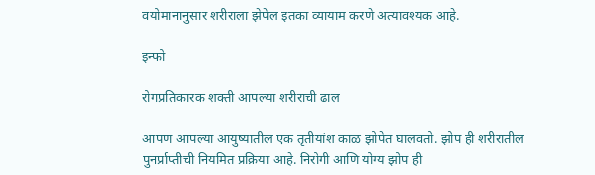वयोमानानुसार शरीराला झेपेल इतका व्यायाम करणे अत्यावश्यक आहे.

इन्फो

रोगप्रतिकारक शक्ती आपल्या शरीराची ढाल

आपण आपल्या आयुष्यातील एक तृतीयांश काळ झोपेत घालवतो. झोप ही शरीरातील पुनर्प्राप्तीची नियमित प्रक्रिया आहे. निरोगी आणि योग्य झोप ही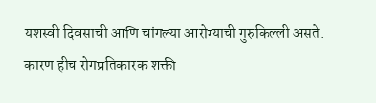यशस्वी दिवसाची आणि चांगल्या आरोग्याची गुरुकिल्ली असते. कारण हीच रोगप्रतिकारक शक्ती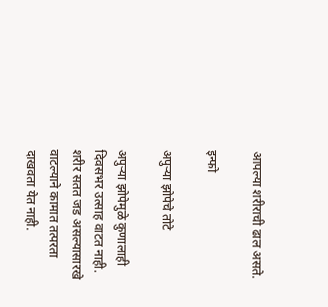आपल्या शरीराची ढाल असते.

इन्फो

अपुऱ्या झोपेचे तोटे

अपुऱ्या झोपेमुळे कुणालाही दिवसभर उत्साह वाटत नाही. शरीर सतत जड असल्यासारखे वाटल्याने कामात तत्परता दाखवता येत नाही.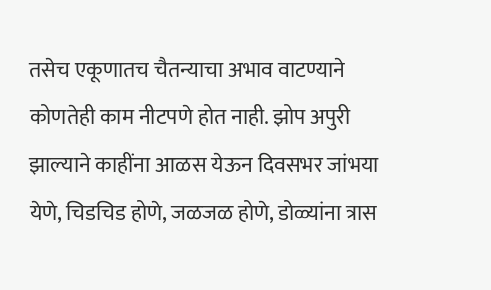तसेच एकूणातच चैतन्याचा अभाव वाटण्याने कोणतेही काम नीटपणे होत नाही. झोप अपुरी झाल्याने काहींना आळस येऊन दिवसभर जांभया येणे, चिडचिड होणे, जळजळ होणे, डोळ्यांना त्रास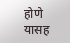होणे यासह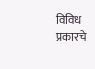विविध प्रकारचे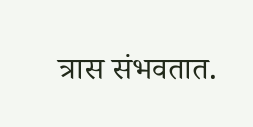त्रास संभवतात.